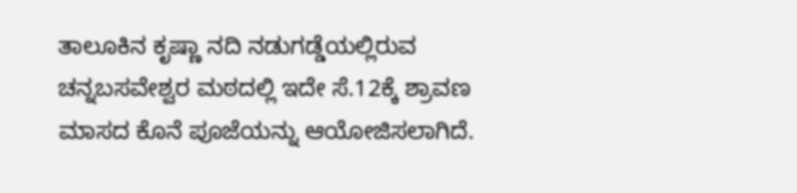ತಾಲೂಕಿನ ಕೃಷ್ಣಾ ನದಿ ನಡುಗಡ್ಡೆಯಲ್ಲಿರುವ ಚನ್ನಬಸವೇಶ್ವರ ಮಠದಲ್ಲಿ ಇದೇ ಸೆ.12ಕ್ಕೆ ಶ್ರಾವಣ ಮಾಸದ ಕೊನೆ ಪೂಜೆಯನ್ನು ಆಯೋಜಿಸಲಾಗಿದೆ.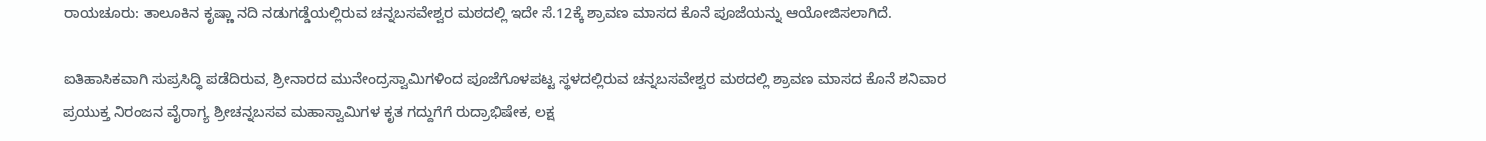ರಾಯಚೂರು: ತಾಲೂಕಿನ ಕೃಷ್ಣಾ ನದಿ ನಡುಗಡ್ಡೆಯಲ್ಲಿರುವ ಚನ್ನಬಸವೇಶ್ವರ ಮಠದಲ್ಲಿ ಇದೇ ಸೆ.12ಕ್ಕೆ ಶ್ರಾವಣ ಮಾಸದ ಕೊನೆ ಪೂಜೆಯನ್ನು ಆಯೋಜಿಸಲಾಗಿದೆ.

ಐತಿಹಾಸಿಕವಾಗಿ ಸುಪ್ರಸಿದ್ಧಿ ಪಡೆದಿರುವ, ಶ್ರೀನಾರದ ಮುನೇಂದ್ರಸ್ವಾಮಿಗಳಿಂದ ಪೂಜೆಗೊಳಪಟ್ಟ ಸ್ಥಳದಲ್ಲಿರುವ ಚನ್ನಬಸವೇಶ್ವರ ಮಠದಲ್ಲಿ ಶ್ರಾವಣ ಮಾಸದ ಕೊನೆ ಶನಿವಾರ ಪ್ರಯುಕ್ತ ನಿರಂಜನ ವೈರಾಗ್ಯ ಶ್ರೀಚನ್ನಬಸವ ಮಹಾಸ್ವಾಮಿಗಳ ಕೃತ ಗದ್ದುಗೆಗೆ ರುದ್ರಾಭಿಷೇಕ, ಲಕ್ಷ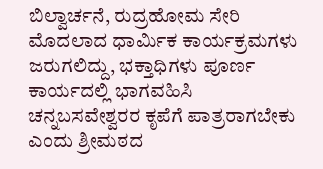ಬಿಲ್ವಾರ್ಚನೆ, ರುದ್ರಹೋಮ ಸೇರಿ ಮೊದಲಾದ ಧಾರ್ಮಿಕ ಕಾರ್ಯಕ್ರಮಗಳು ಜರುಗಲಿದ್ದು, ಭಕ್ತಾಧಿಗಳು ಪೂರ್ಣ ಕಾರ್ಯದಲ್ಲಿ ಭಾಗವಹಿಸಿ ಚನ್ನಬಸವೇಶ್ವರರ ಕೃಪೆಗೆ ಪಾತ್ರರಾಗಬೇಕು ಎಂದು ಶ್ರೀಮಠದ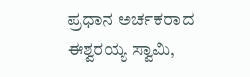ಪ್ರಧಾನ ಅರ್ಚಕರಾದ ಈಶ್ವರಯ್ಯ ಸ್ವಾಮಿ,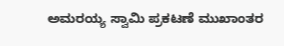ಅಮರಯ್ಯ ಸ್ವಾಮಿ ಪ್ರಕಟಣೆ ಮುಖಾಂತರ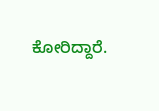ಕೋರಿದ್ದಾರೆ.